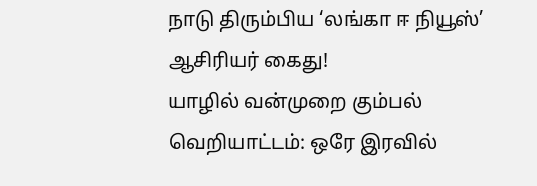நாடு திரும்பிய ‘லங்கா ஈ நியூஸ்’ ஆசிரியர் கைது!
யாழில் வன்முறை கும்பல் வெறியாட்டம்: ஒரே இரவில்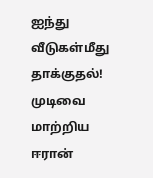ஐந்து வீடுகள்மீது தாக்குதல்!
முடிவை மாற்றிய ஈரான்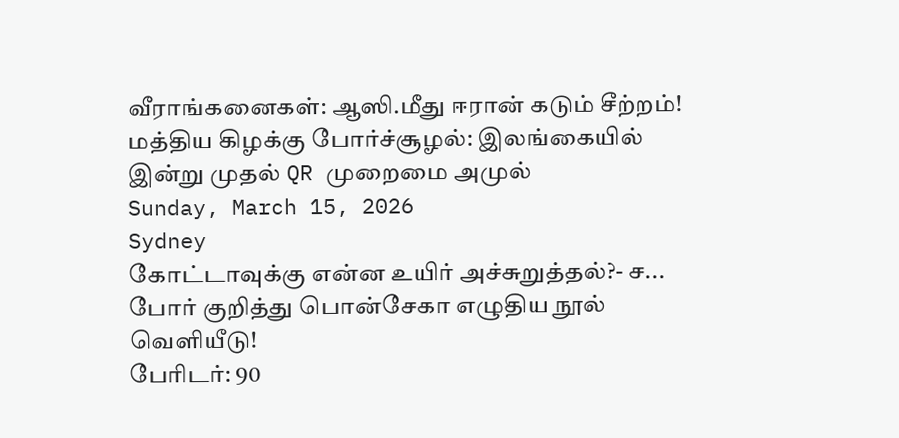வீராங்கனைகள்: ஆஸி.மீது ஈரான் கடும் சீற்றம்!
மத்திய கிழக்கு போர்ச்சூழல்: இலங்கையில் இன்று முதல் QR முறைமை அமுல்
Sunday, March 15, 2026
Sydney
கோட்டாவுக்கு என்ன உயிர் அச்சுறுத்தல்?- ச...
போர் குறித்து பொன்சேகா எழுதிய நூல் வெளியீடு!
பேரிடர்: 90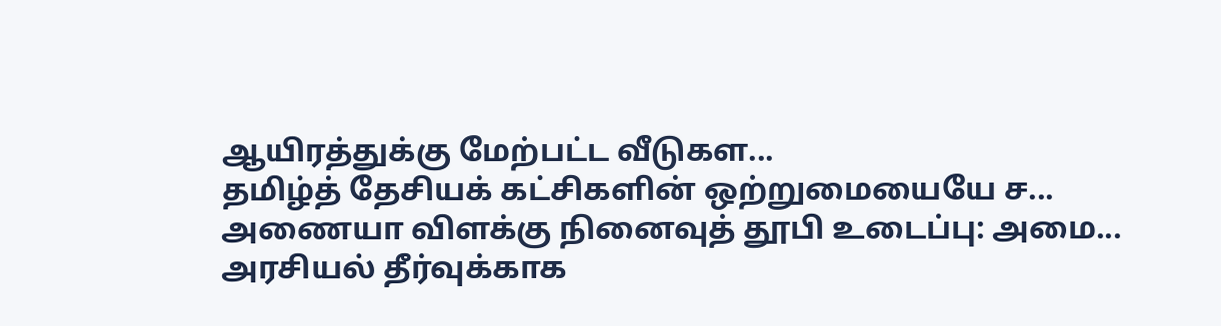ஆயிரத்துக்கு மேற்பட்ட வீடுகள...
தமிழ்த் தேசியக் கட்சிகளின் ஒற்றுமையையே ச...
அணையா விளக்கு நினைவுத் தூபி உடைப்பு: அமை...
அரசியல் தீர்வுக்காக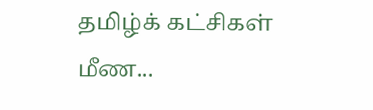தமிழ்க் கட்சிகள் மீண...